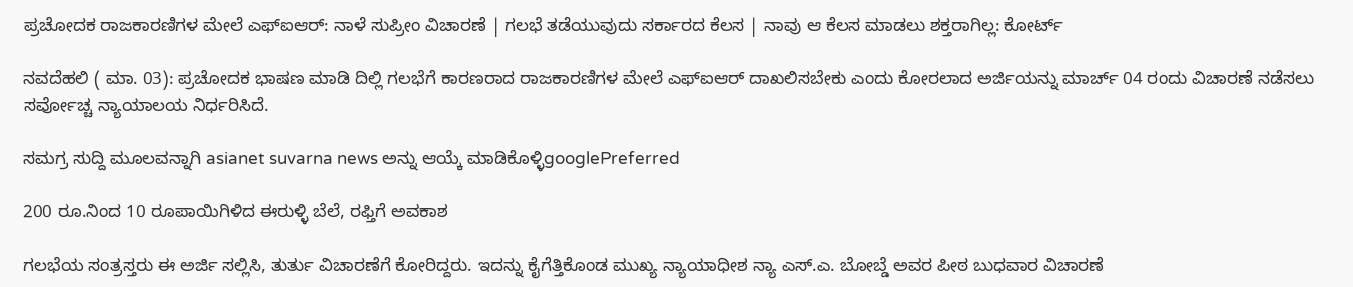ಪ್ರಚೋದಕ ರಾಜಕಾರಣಿಗಳ ಮೇಲೆ ಎಫ್‌ಐಆರ್‌: ನಾಳೆ ಸುಪ್ರೀಂ ವಿಚಾರಣೆ | ಗಲಭೆ ತಡೆಯುವುದು ಸರ್ಕಾರದ ಕೆಲಸ | ನಾವು ಆ ಕೆಲಸ ಮಾಡಲು ಶಕ್ತರಾಗಿಲ್ಲ: ಕೋರ್ಟ್‌

ನವದೆಹಲಿ ( ಮಾ. 03): ಪ್ರಚೋದಕ ಭಾಷಣ ಮಾಡಿ ದಿಲ್ಲಿ ಗಲಭೆಗೆ ಕಾರಣರಾದ ರಾಜಕಾರಣಿಗಳ ಮೇಲೆ ಎಫ್‌ಐಆರ್‌ ದಾಖಲಿಸಬೇಕು ಎಂದು ಕೋರಲಾದ ಅರ್ಜಿಯನ್ನು ಮಾರ್ಚ್ 04 ರಂದು ವಿಚಾರಣೆ ನಡೆಸಲು ಸರ್ವೋಚ್ಚ ನ್ಯಾಯಾಲಯ ನಿರ್ಧರಿಸಿದೆ.

ಸಮಗ್ರ ಸುದ್ದಿ ಮೂಲವನ್ನಾಗಿ asianet suvarna news ಅನ್ನು ಆಯ್ಕೆ ಮಾಡಿಕೊಳ್ಳಿgooglePreferred

200 ರೂ.ನಿಂದ 10 ರೂಪಾಯಿಗಿಳಿದ ಈರುಳ್ಳಿ ಬೆಲೆ, ರಫ್ತಿಗೆ ಅವಕಾಶ

ಗಲಭೆಯ ಸಂತ್ರಸ್ತರು ಈ ಅರ್ಜಿ ಸಲ್ಲಿಸಿ, ತುರ್ತು ವಿಚಾರಣೆಗೆ ಕೋರಿದ್ದರು. ಇದನ್ನು ಕೈಗೆತ್ತಿಕೊಂಡ ಮುಖ್ಯ ನ್ಯಾಯಾಧೀಶ ನ್ಯಾ ಎಸ್‌.ಎ. ಬೋಬ್ಡೆ ಅವರ ಪೀಠ ಬುಧವಾರ ವಿಚಾರಣೆ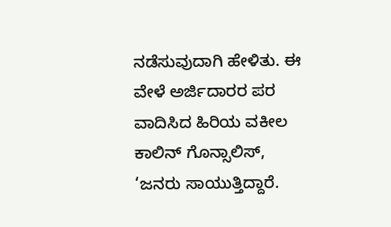ನಡೆಸುವುದಾಗಿ ಹೇಳಿತು. ಈ ವೇಳೆ ಅರ್ಜಿದಾರರ ಪರ ವಾದಿಸಿದ ಹಿರಿಯ ವಕೀಲ ಕಾಲಿನ್‌ ಗೊನ್ಸಾಲಿಸ್‌, ‘ಜನರು ಸಾಯುತ್ತಿದ್ದಾರೆ.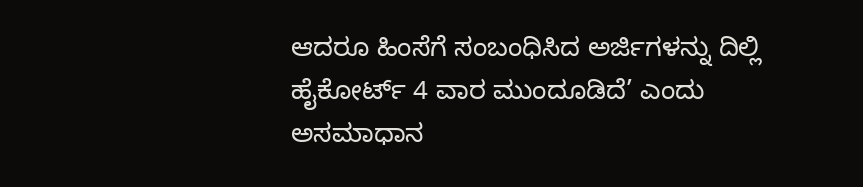ಆದರೂ ಹಿಂಸೆಗೆ ಸಂಬಂಧಿಸಿದ ಅರ್ಜಿಗಳನ್ನು ದಿಲ್ಲಿ ಹೈಕೋರ್ಟ್‌ 4 ವಾರ ಮುಂದೂಡಿದೆ’ ಎಂದು ಅಸಮಾಧಾನ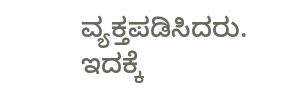ವ್ಯಕ್ತಪಡಿಸಿದರು. ಇದಕ್ಕೆ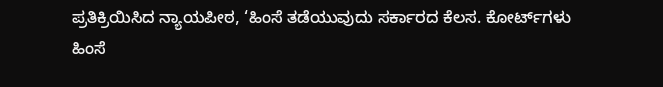ಪ್ರತಿಕ್ರಿಯಿಸಿದ ನ್ಯಾಯಪೀಠ, ‘ಹಿಂಸೆ ತಡೆಯುವುದು ಸರ್ಕಾರದ ಕೆಲಸ. ಕೋರ್ಟ್‌ಗಳು ಹಿಂಸೆ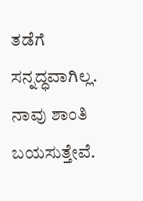ತಡೆಗೆ ಸನ್ನದ್ಧವಾಗಿಲ್ಲ. ನಾವು ಶಾಂತಿ ಬಯಸುತ್ತೇವೆ.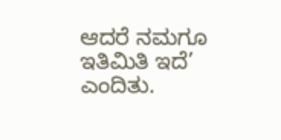ಆದರೆ ನಮಗೂ ಇತಿಮಿತಿ ಇದೆ’ ಎಂದಿತು.